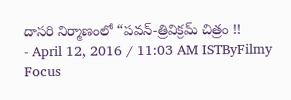దాసరి నిర్మాణంలో “పవన్-త్రివిక్రమ్ చిత్రం !!
- April 12, 2016 / 11:03 AM ISTByFilmy Focus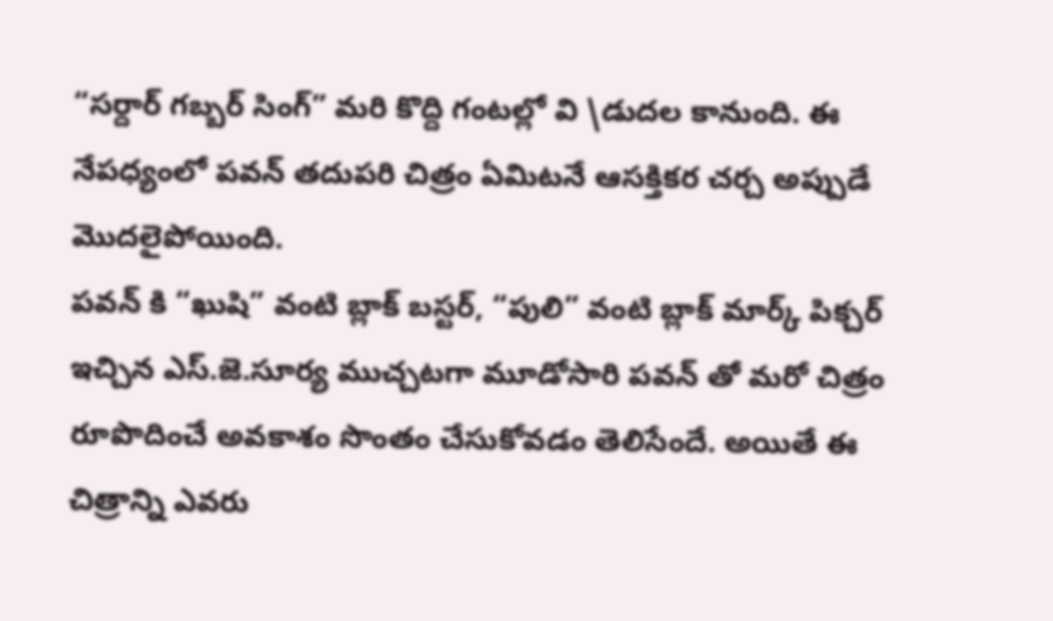“సర్దార్ గబ్బర్ సింగ్” మరి కొద్ది గంటల్లో వి \డుదల కానుంది. ఈ నేపధ్యంలో పవన్ తదుపరి చిత్రం ఏమిటనే ఆసక్తికర చర్చ అప్పుడే మొదలైపోయింది.
పవన్ కి “ఖుషి” వంటి బ్లాక్ బస్టర్, “పులి” వంటి బ్లాక్ మార్క్ పిక్చర్ ఇచ్చిన ఎస్.జె.సూర్య ముచ్చటగా మూడోసారి పవన్ తో మరో చిత్రం రూపొదించే అవకాశం సొంతం చేసుకోవడం తెలిసేందే. అయితే ఈ చిత్రాన్ని ఎవరు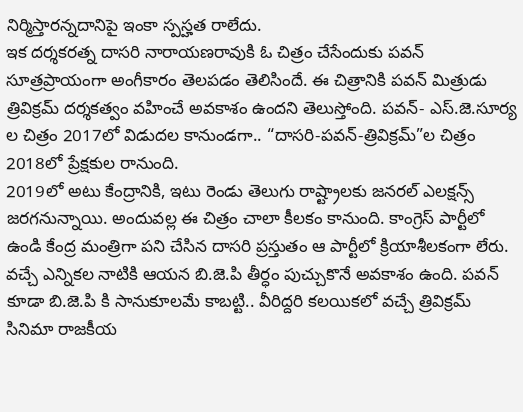నిర్మిస్తారన్నదానిపై ఇంకా స్పస్హత రాలేదు.
ఇక దర్శకరత్న దాసరి నారాయణరావుకి ఓ చిత్రం చేసేందుకు పవన్ సూత్రప్రాయంగా అంగీకారం తెలపడం తెలిసిందే. ఈ చిత్రానికి పవన్ మిత్రుడు త్రివిక్రమ్ దర్శకత్వం వహించే అవకాశం ఉందని తెలుస్తోంది. పవన్- ఎస్.జె.సూర్య ల చిత్రం 2017లో విడుదల కానుండగా.. “దాసరి-పవన్-త్రివిక్రమ్”ల చిత్రం 2018లో ప్రేక్షకుల రానుంది.
2019లో అటు కేంద్రానికి, ఇటు రెండు తెలుగు రాష్ట్రాలకు జనరల్ ఎలక్షన్స్ జరగనున్నాయి. అందువల్ల ఈ చిత్రం చాలా కీలకం కానుంది. కాంగ్రెస్ పార్టీలో ఉండి కేంద్ర మంత్రిగా పని చేసిన దాసరి ప్రస్తుతం ఆ పార్టీలో క్రియాశీలకంగా లేరు. వచ్చే ఎన్నికల నాటికి ఆయన బి.జె.పి తీర్ధం పుచ్చుకొనే అవకాశం ఉంది. పవన్ కూడా బి.జె.పి కి సానుకూలమే కాబట్టి.. వీరిద్దరి కలయికలో వచ్చే త్రివిక్రమ్ సినిమా రాజకీయ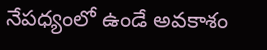నేపధ్యంలో ఉండే అవకాశం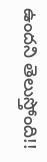ఉందని తెలుస్తోంది!!